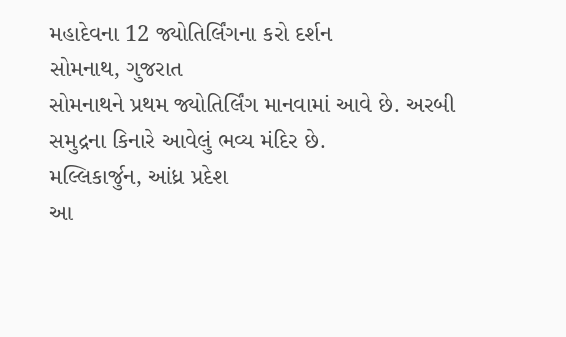મહાદેવના 12 જ્યોતિર્લિંગના કરો દર્શન
સોમનાથ, ગુજરાત
સોમનાથને પ્રથમ જ્યોતિર્લિંગ માનવામાં આવે છે. અરબી સમુદ્રના કિનારે આવેલું ભવ્ય મંદિર છે.
મલ્લિકાર્જુન, આંધ્ર પ્રદેશ
આ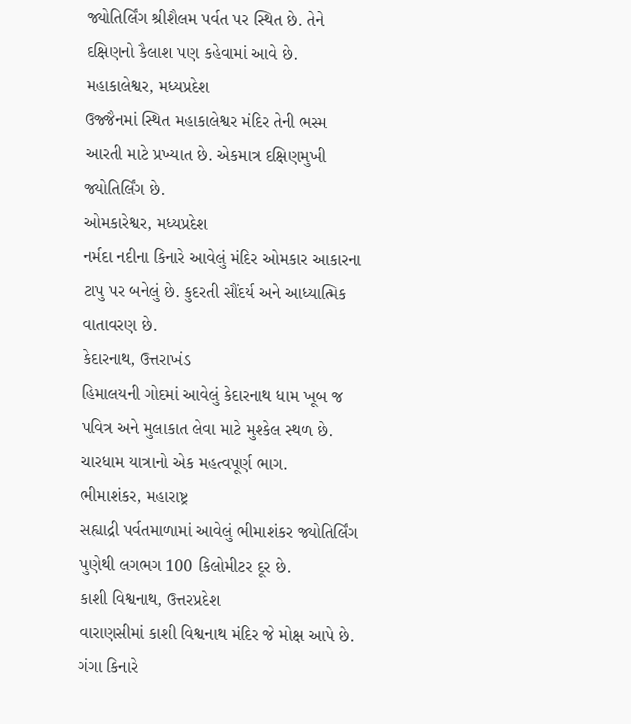જ્યોતિર્લિંગ શ્રીશૈલમ પર્વત પર સ્થિત છે. તેને દક્ષિણનો કૈલાશ પણ કહેવામાં આવે છે.
મહાકાલેશ્વર, મધ્યપ્રદેશ
ઉજ્જૈનમાં સ્થિત મહાકાલેશ્વર મંદિર તેની ભસ્મ આરતી માટે પ્રખ્યાત છે. એકમાત્ર દક્ષિણમુખી જ્યોતિર્લિંગ છે.
ઓમકારેશ્વર, મધ્યપ્રદેશ
નર્મદા નદીના કિનારે આવેલું મંદિર ઓમકાર આકારના ટાપુ પર બનેલું છે. કુદરતી સૌંદર્ય અને આધ્યાત્મિક વાતાવરણ છે.
કેદારનાથ, ઉત્તરાખંડ
હિમાલયની ગોદમાં આવેલું કેદારનાથ ધામ ખૂબ જ પવિત્ર અને મુલાકાત લેવા માટે મુશ્કેલ સ્થળ છે. ચારધામ યાત્રાનો એક મહત્વપૂર્ણ ભાગ.
ભીમાશંકર, મહારાષ્ટ્ર
સહ્યાદ્રી પર્વતમાળામાં આવેલું ભીમાશંકર જ્યોતિર્લિંગ પુણેથી લગભગ 100 કિલોમીટર દૂર છે.
કાશી વિશ્વનાથ, ઉત્તરપ્રદેશ
વારાણસીમાં કાશી વિશ્વનાથ મંદિર જે મોક્ષ આપે છે. ગંગા કિનારે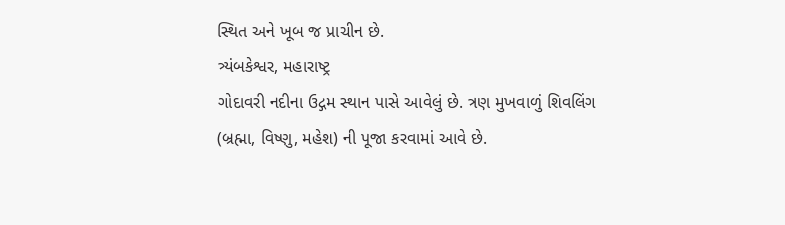સ્થિત અને ખૂબ જ પ્રાચીન છે.
ત્ર્યંબકેશ્વર, મહારાષ્ટ્ર
ગોદાવરી નદીના ઉદ્ગમ સ્થાન પાસે આવેલું છે. ત્રણ મુખવાળું શિવલિંગ (બ્રહ્મા, વિષ્ણુ, મહેશ) ની પૂજા કરવામાં આવે છે.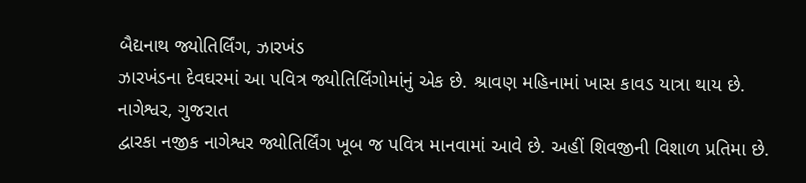બૈદ્યનાથ જ્યોતિર્લિંગ, ઝારખંડ
ઝારખંડના દેવઘરમાં આ પવિત્ર જ્યોતિર્લિંગોમાંનું એક છે. શ્રાવણ મહિનામાં ખાસ કાવડ યાત્રા થાય છે.
નાગેશ્વર, ગુજરાત
દ્વારકા નજીક નાગેશ્વર જ્યોતિર્લિંગ ખૂબ જ પવિત્ર માનવામાં આવે છે. અહીં શિવજીની વિશાળ પ્રતિમા છે.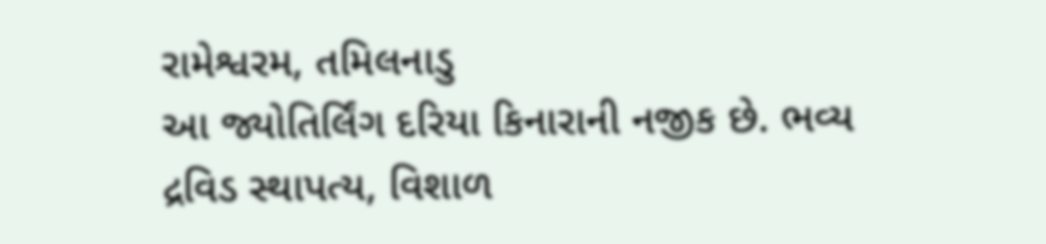રામેશ્વરમ, તમિલનાડુ
આ જ્યોતિર્લિંગ દરિયા કિનારાની નજીક છે. ભવ્ય દ્રવિડ સ્થાપત્ય, વિશાળ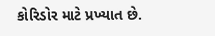કોરિડોર માટે પ્રખ્યાત છે.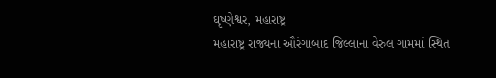ઘૃષ્ણેશ્વર, મહારાષ્ટ્ર
મહારાષ્ટ્ર રાજ્યના ઔરંગાબાદ જિલ્લાના વેરુલ ગામમાં સ્થિત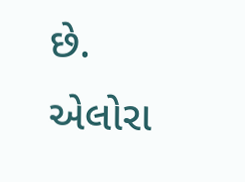છે. એલોરા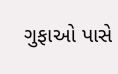ગુફાઓ પાસે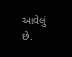આવેલું છે.